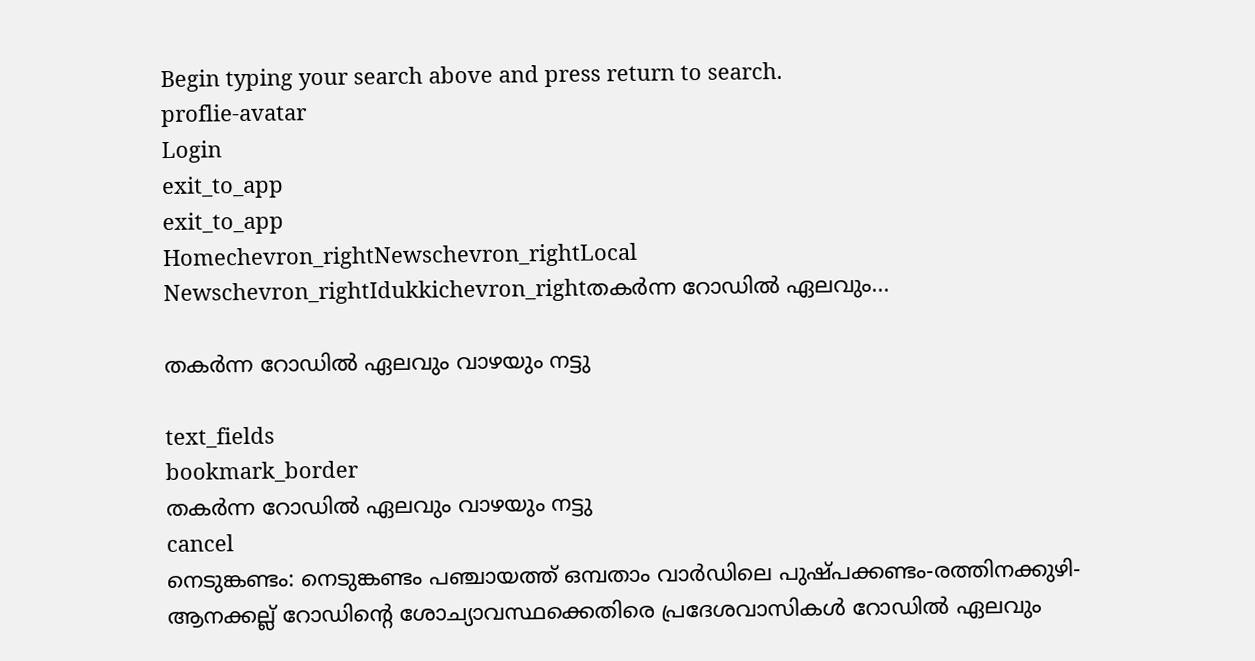Begin typing your search above and press return to search.
proflie-avatar
Login
exit_to_app
exit_to_app
Homechevron_rightNewschevron_rightLocal Newschevron_rightIdukkichevron_rightതകർന്ന റോഡിൽ ഏലവും...

തകർന്ന റോഡിൽ ഏലവും വാഴയും നട്ടു

text_fields
bookmark_border
തകർന്ന റോഡിൽ ഏലവും വാഴയും നട്ടു
cancel
നെടുങ്കണ്ടം: നെടുങ്കണ്ടം പഞ്ചായത്ത് ഒമ്പതാം വാര്‍ഡിലെ പുഷ്പക്കണ്ടം-രത്തിനക്കുഴി-ആനക്കല്ല് റോഡിന്‍റെ ശോച്യാവസ്ഥക്കെതിരെ പ്രദേശവാസികൾ റോഡില്‍ ഏലവും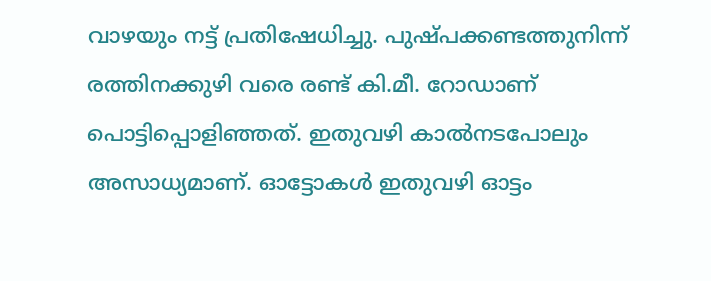വാഴയും നട്ട് പ്രതിഷേധിച്ചു. പുഷ്പക്കണ്ടത്തുനിന്ന് രത്തിനക്കുഴി വരെ രണ്ട് കി.മീ. റോഡാണ് പൊട്ടിപ്പൊളിഞ്ഞത്. ഇതുവഴി കാല്‍നടപോലും അസാധ്യമാണ്. ഓട്ടോകൾ ഇതുവഴി ഓട്ടം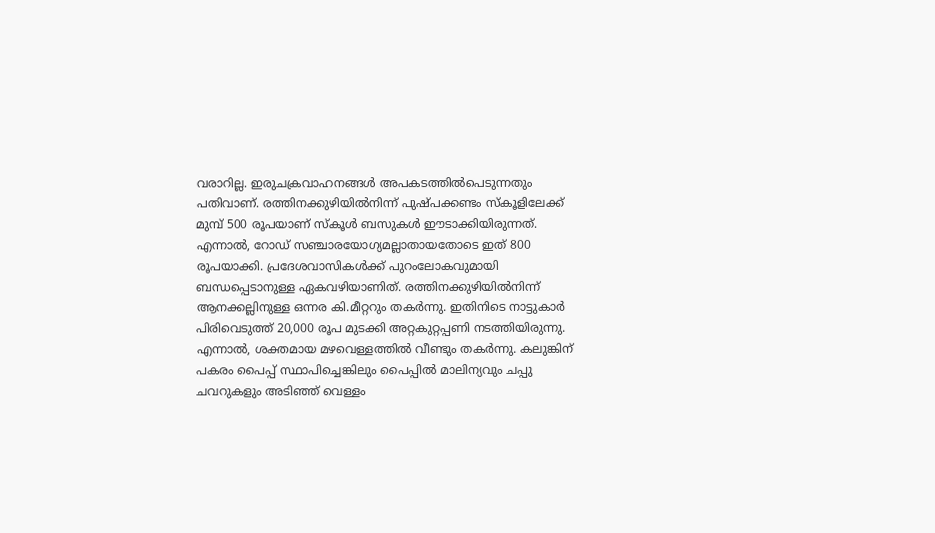വരാറില്ല. ഇരുചക്രവാഹനങ്ങൾ അപകടത്തിൽപെടുന്നതും പതിവാണ്. രത്തിനക്കുഴിയില്‍നിന്ന് പുഷ്പക്കണ്ടം സ്കൂളിലേക്ക് മുമ്പ് 500 രൂപയാണ് സ്കൂള്‍ ബസുകൾ ഈടാക്കിയിരുന്നത്. എന്നാല്‍, റോഡ് സഞ്ചാരയോഗ്യമല്ലാതായതോടെ ഇത് 800 രൂപയാക്കി. പ്രദേശവാസികള്‍ക്ക് പുറംലോകവുമായി ബന്ധപ്പെടാനുള്ള ഏകവഴിയാണിത്. രത്തിനക്കുഴിയില്‍നിന്ന് ആനക്കല്ലിനുള്ള ഒന്നര കി.മീറ്ററും തകര്‍ന്നു. ഇതിനിടെ നാട്ടുകാര്‍ പിരിവെടുത്ത് 20,000 രൂപ മുടക്കി അറ്റകുറ്റപ്പണി നടത്തിയിരുന്നു. എന്നാല്‍, ശക്തമായ മഴവെള്ളത്തില്‍ വീണ്ടും തകര്‍ന്നു. കലുങ്കിന് പകരം പൈപ്പ് സ്ഥാപിച്ചെങ്കിലും പൈപ്പില്‍ മാലിന്യവും ചപ്പു ചവറുകളും അടിഞ്ഞ് വെള്ളം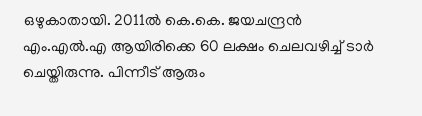ഒഴുകാതായി. 2011ല്‍ കെ.കെ. ജയചന്ദ്രന്‍ എം.എല്‍.എ ആയിരിക്കെ 60 ലക്ഷം ചെലവഴിച്ച് ടാര്‍ ചെയ്തിരുന്നു. പിന്നീട് ആരും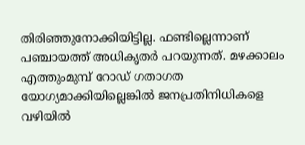തിരിഞ്ഞുനോക്കിയിട്ടില്ല. ഫണ്ടില്ലെന്നാണ് പഞ്ചായത്ത് അധികൃതർ പറയുന്നത്. മഴക്കാലം എത്തുംമുമ്പ് റോഡ് ഗതാഗത യോഗ്യമാക്കിയില്ലെങ്കിൽ ജനപ്രതിനിധികളെ വഴിയില്‍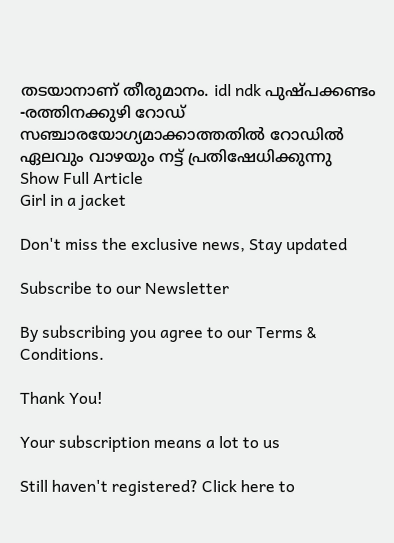തടയാനാണ് തീരുമാനം. idl ndk പുഷ്പക്കണ്ടം -രത്തിനക്കുഴി റോഡ് സഞ്ചാരയോഗ്യമാക്കാത്തതിൽ റോഡില്‍ ഏലവും വാഴയും നട്ട് പ്രതിഷേധിക്കുന്നു
Show Full Article
Girl in a jacket

Don't miss the exclusive news, Stay updated

Subscribe to our Newsletter

By subscribing you agree to our Terms & Conditions.

Thank You!

Your subscription means a lot to us

Still haven't registered? Click here to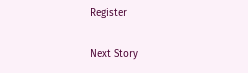Register

Next Story